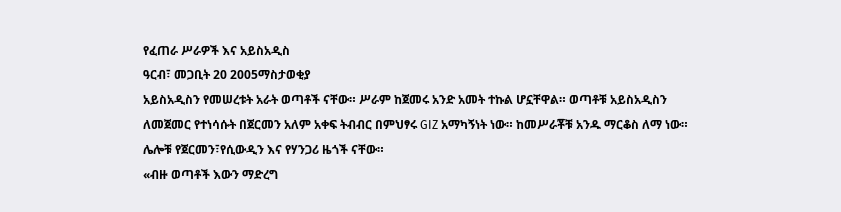የፈጠራ ሥራዎች እና አይስአዲስ
ዓርብ፣ መጋቢት 20 2005ማስታወቂያ
አይስአዲስን የመሠረቱት አራት ወጣቶች ናቸው። ሥራም ከጀመሩ አንድ አመት ተኩል ሆኗቸዋል። ወጣቶቹ አይስአዲስን ለመጀመር የተነሳሱት በጀርመን አለም አቀፍ ትብብር በምህፃሩ GIZ አማካኝነት ነው። ከመሥራቾቹ አንዱ ማርቆስ ለማ ነው። ሌሎቹ የጀርመን፣የሲውዲን እና የሃንጋሪ ዜጎች ናቸው።
«ብዙ ወጣቶች እውን ማድረግ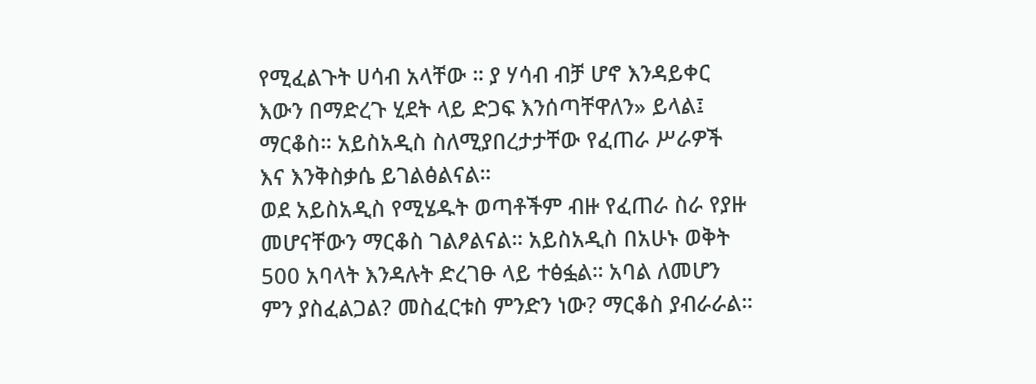የሚፈልጉት ሀሳብ አላቸው ። ያ ሃሳብ ብቻ ሆኖ እንዳይቀር እውን በማድረጉ ሂደት ላይ ድጋፍ እንሰጣቸዋለን» ይላል፤ ማርቆስ። አይስአዲስ ስለሚያበረታታቸው የፈጠራ ሥራዎች እና እንቅስቃሴ ይገልፅልናል።
ወደ አይስአዲስ የሚሄዱት ወጣቶችም ብዙ የፈጠራ ስራ የያዙ መሆናቸውን ማርቆስ ገልፆልናል። አይስአዲስ በአሁኑ ወቅት 500 አባላት እንዳሉት ድረገፁ ላይ ተፅፏል። አባል ለመሆን ምን ያስፈልጋል? መስፈርቱስ ምንድን ነው? ማርቆስ ያብራራል።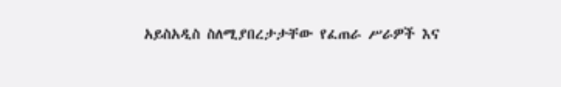አይስአዲስ ስለሚያበረታታቸው የፈጠራ ሥራዎች እና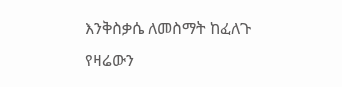እንቅስቃሴ ለመስማት ከፈለጉ
የዛሬውን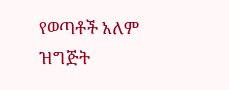የወጣቶች አለም ዝግጅት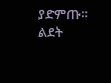ያድምጡ።
ልደት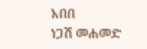አበበ
ነጋሽ መሐመድ